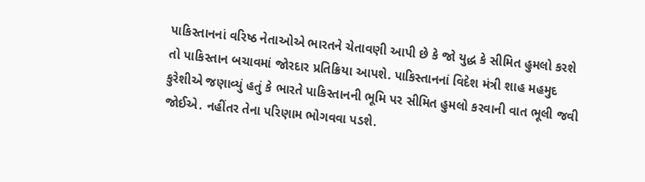પાકિસ્તાનનાં વરિષ્ઠ નેતાઓએ ભારતને ચેતાવણી આપી છે કે જો યુદ્ધ કે સીમિત હુમલો કરશે તો પાકિસ્તાન બચાવમાં જોરદાર પ્રતિક્રિયા આપશે. પાકિસ્તાનનાં વિદેશ મંત્રી શાહ મહમુદ કુરેશીએ જણાવ્યું હતું કે ભારતે પાકિસ્તાનની ભૂમિ પર સીમિત હુમલો કરવાની વાત ભૂલી જવી જોઈએ. નહીંતર તેના પરિણામ ભોગવવા પડશે.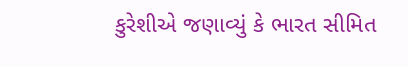કુરેશીએ જણાવ્યું કે ભારત સીમિત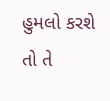હુમલો કરશે તો તે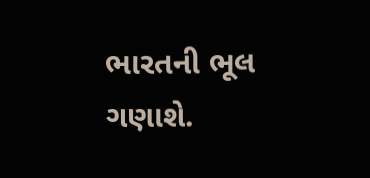ભારતની ભૂલ ગણાશે.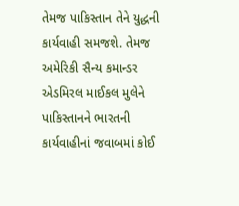તેમજ પાકિસ્તાન તેને યુદ્ધની કાર્યવાહી સમજશે. તેમજ અમેરિકી સૈન્ય કમાન્ડર એડમિરલ માઈકલ મુલેને પાકિસ્તાનને ભારતની કાર્યવાહીનાં જવાબમાં કોઈ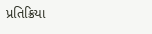પ્રતિક્રિયા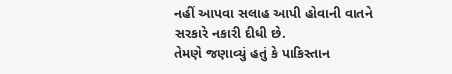નહીં આપવા સલાહ આપી હોવાની વાતને સરકારે નકારી દીધી છે.
તેમણે જણાવ્યું હતું કે પાકિસ્તાન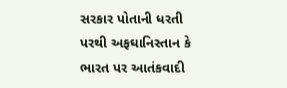સરકાર પોતાની ધરતી પરથી અફઘાનિસ્તાન કે ભારત પર આતંકવાદી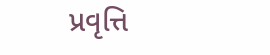પ્રવૃત્તિ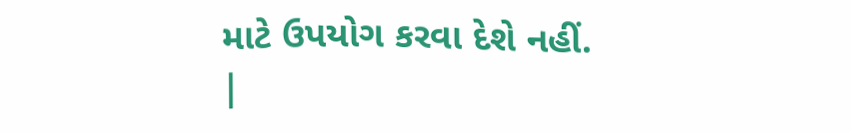માટે ઉપયોગ કરવા દેશે નહીં.
|